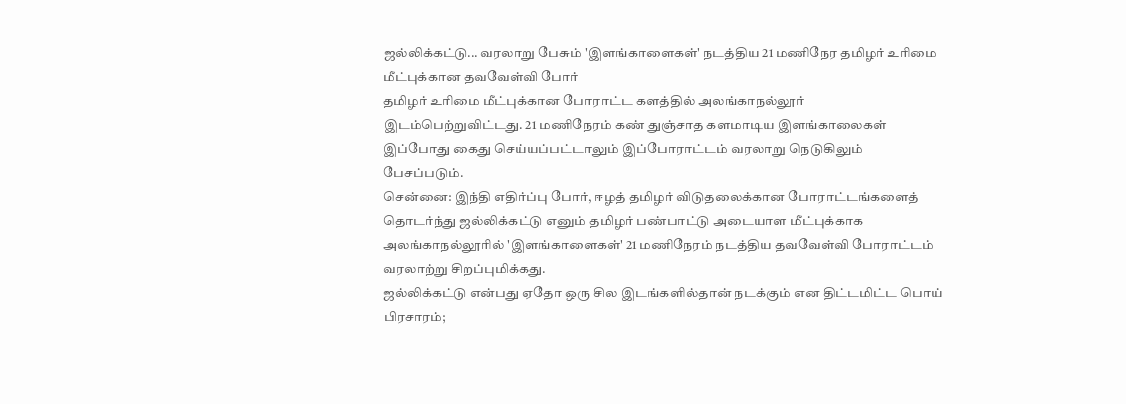ஜல்லிக்கட்டு... வரலாறு பேசும் 'இளங்காளைகள்' நடத்திய 21 மணிநேர தமிழர் உரிமை மீட்புக்கான தவவேள்வி போர்
தமிழர் உரிமை மீட்புக்கான போராட்ட களத்தில் அலங்காநல்லூர் இடம்பெற்றுவிட்டது. 21 மணிநேரம் கண் துஞ்சாத களமாடிய இளங்காலைகள் இப்போது கைது செய்யப்பட்டாலும் இப்போராட்டம் வரலாறு நெடுகிலும் பேசப்படும்.
சென்னை: இந்தி எதிர்ப்பு போர், ஈழத் தமிழர் விடுதலைக்கான போராட்டங்களைத் தொடர்ந்து ஜல்லிக்கட்டு எனும் தமிழர் பண்பாட்டு அடையாள மீட்புக்காக அலங்காநல்லூரில் 'இளங்காளைகள்' 21 மணிநேரம் நடத்திய தவவேள்வி போராட்டம் வரலாற்று சிறப்புமிக்கது.
ஜல்லிக்கட்டு என்பது ஏதோ ஒரு சில இடங்களில்தான் நடக்கும் என திட்டமிட்ட பொய் பிரசாரம்;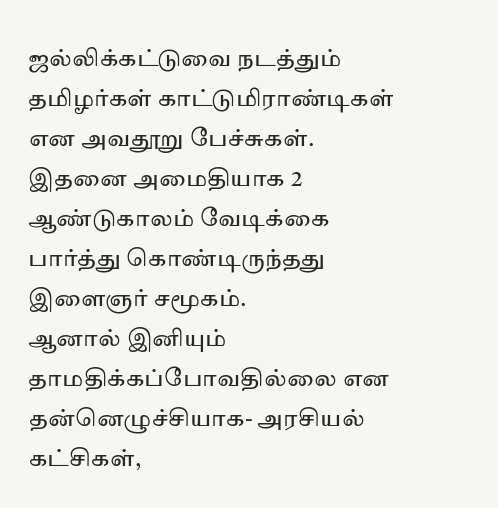ஜல்லிக்கட்டுவை நடத்தும் தமிழர்கள் காட்டுமிராண்டிகள் என அவதூறு பேச்சுகள். இதனை அமைதியாக 2 ஆண்டுகாலம் வேடிக்கை பார்த்து கொண்டிருந்தது இளைஞர் சமூகம்.
ஆனால் இனியும் தாமதிக்கப்போவதில்லை என தன்னெழுச்சியாக- அரசியல் கட்சிகள்,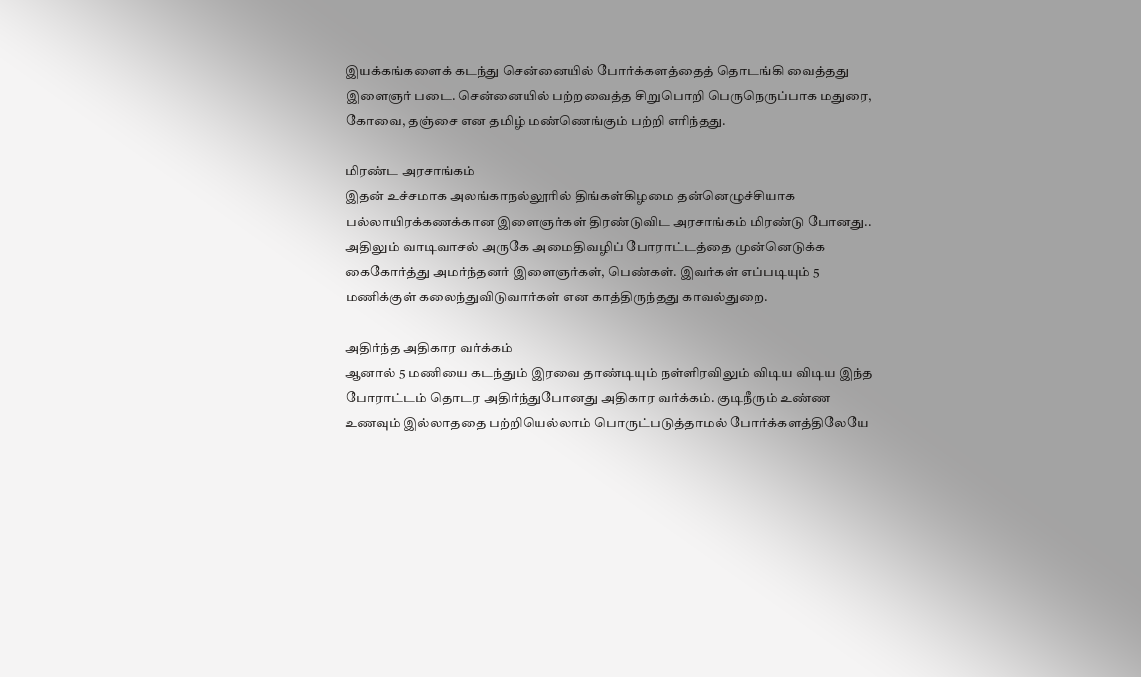இயக்கங்களைக் கடந்து சென்னையில் போர்க்களத்தைத் தொடங்கி வைத்தது இளைஞர் படை. சென்னையில் பற்றவைத்த சிறுபொறி பெருநெருப்பாக மதுரை, கோவை, தஞ்சை என தமிழ் மண்ணெங்கும் பற்றி எரிந்தது.

மிரண்ட அரசாங்கம்
இதன் உச்சமாக அலங்காநல்லூரில் திங்கள்கிழமை தன்னெழுச்சியாக பல்லாயிரக்கணக்கான இளைஞர்கள் திரண்டுவிட அரசாங்கம் மிரண்டு போனது.. அதிலும் வாடிவாசல் அருகே அமைதிவழிப் போராட்டத்தை முன்னெடுக்க கைகோர்த்து அமர்ந்தனர் இளைஞர்கள், பெண்கள். இவர்கள் எப்படியும் 5 மணிக்குள் கலைந்துவிடுவார்கள் என காத்திருந்தது காவல்துறை.

அதிர்ந்த அதிகார வர்க்கம்
ஆனால் 5 மணியை கடந்தும் இரவை தாண்டியும் நள்ளிரவிலும் விடிய விடிய இந்த போராட்டம் தொடர அதிர்ந்துபோனது அதிகார வர்க்கம். குடிநீரும் உண்ண உணவும் இல்லாததை பற்றியெல்லாம் பொருட்படுத்தாமல் போர்க்களத்திலேயே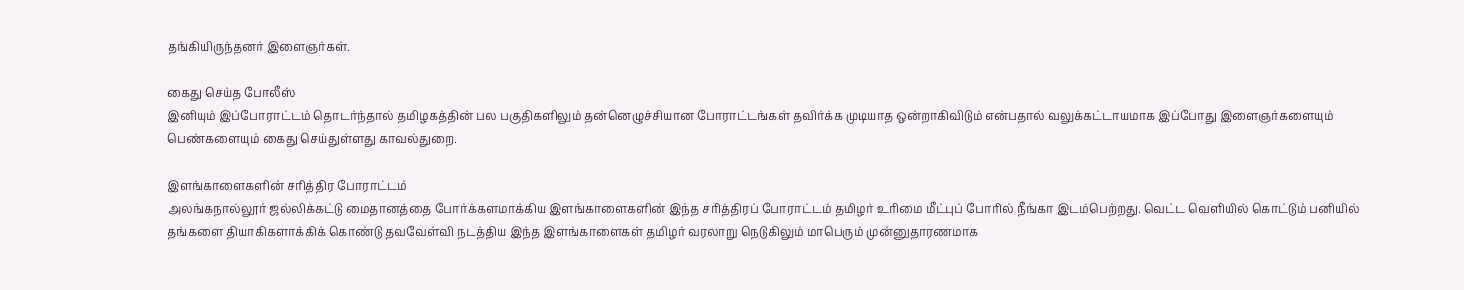தங்கியிருந்தனர் இளைஞர்கள்.

கைது செய்த போலீஸ்
இனியும் இப்போராட்டம் தொடர்ந்தால் தமிழகத்தின் பல பகுதிகளிலும் தன்னெழுச்சியான போராட்டங்கள் தவிர்க்க முடியாத ஒன்றாகிவிடும் என்பதால் வலுக்கட்டாயமாக இப்போது இளைஞர்களையும் பெண்களையும் கைது செய்துள்ளது காவல்துறை.

இளங்காளைகளின் சரித்திர போராட்டம்
அலங்கநால்லூர் ஜல்லிக்கட்டு மைதானத்தை போர்க்களமாக்கிய இளங்காளைகளின் இந்த சரித்திரப் போராட்டம் தமிழர் உரிமை மீட்புப் போரில் நீங்கா இடம்பெற்றது. வெட்ட வெளியில் கொட்டும் பனியில் தங்களை தியாகிகளாக்கிக் கொண்டு தவவேள்வி நடத்திய இந்த இளங்காளைகள் தமிழர் வரலாறு நெடுகிலும் மாபெரும் முன்னுதாரணமாக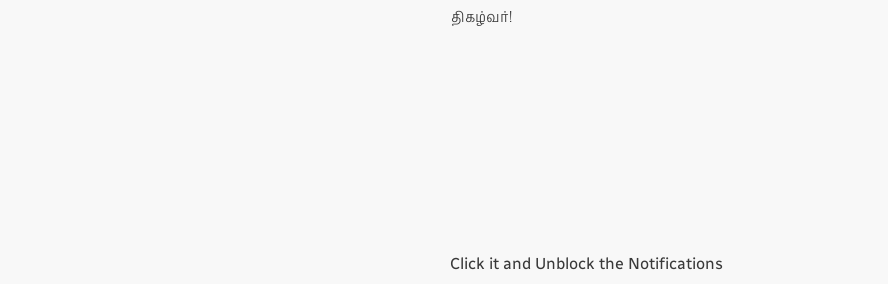திகழ்வர்!












Click it and Unblock the Notifications